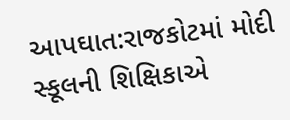આપઘાત:રાજકોટમાં મોદી સ્કૂલની શિક્ષિકાએ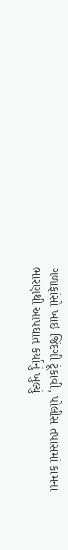ગળાફાંસો ખાઇ જિંદગી ટૂંકાવી, પોલીસ તપાસમાં કામના ભારણથી આપઘાત કર્યાનું ખુલ્યું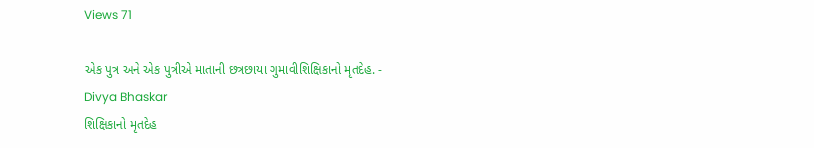Views 71

એક પુત્ર અને એક પુત્રીએ માતાની છત્રછાયા ગુમાવીશિક્ષિકાનો મૃતદેહ. - Divya Bhaskar                                                        શિક્ષિકાનો મૃતદેહ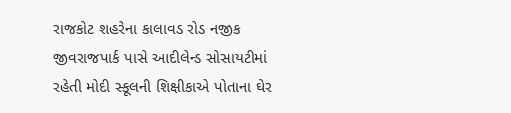રાજકોટ શહરેના કાલાવડ રોડ નજીક જીવરાજપાર્ક પાસે આદીલેન્ડ સોસાયટીમાં રહેતી મોદી સ્કૂલની શિક્ષીકાએ પોતાના ઘેર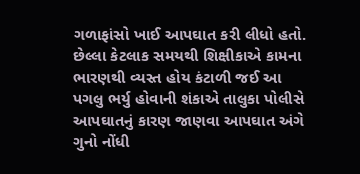ગળાફાંસો ખાઈ આપઘાત કરી લીધો હતો. છેલ્લા કેટલાક સમયથી શિક્ષીકાએ કામના ભારણથી વ્યસ્ત હોય કંટાળી જઈ આ પગલુ ભર્યુ હોવાની શંકાએ તાલુકા પોલીસે આપઘાતનું કારણ જાણવા આપઘાત અંગે ગુનો નોંધી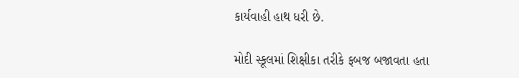કાર્યવાહી હાથ ધરી છે.

મોદી સ્કૂલમાં શિક્ષીકા તરીકે ફબજ બજાવતા હતા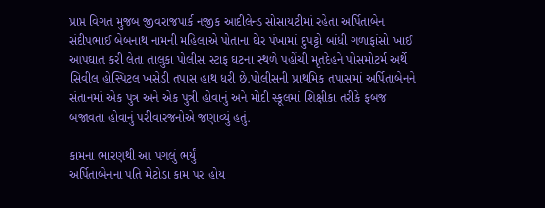પ્રાપ્ત વિગત મુજબ જીવરાજપાર્ક નજીક આદીલેન્ડ સોસાયટીમાં રહેતા અર્પિતાબેન સંદીપભાઈ બેબનાથ નામની મહિલાએ પોતાના ઘેર પંખામાં દુપટ્ટો બાંધી ગળાફાંસો ખાઈ આપઘાત કરી લેતા તાલુકા પોલીસ સ્ટાફ ઘટના સ્થળે પહોંચી મૃતદેહને પોસમોટર્મ અર્થે સિવીલ હોસ્પિટલ ખસેડી તપાસ હાથ ધરી છે.પોલીસની પ્રાથમિક તપાસમાં અર્પિતાબેનને સંતાનમાં એક પુત્ર અને એક પુત્રી હોવાનું અને મોદી સ્કૂલમાં શિક્ષીકા તરીકે ફબજ બજાવતા હોવાનું પરીવારજનોએ જણાવ્યું હતું.

કામના ભારણથી આ પગલું ભર્યું
અર્પિતાબેનના પતિ મેટોડા કામ પર હોય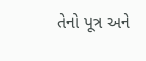તેનો પૂત્ર અને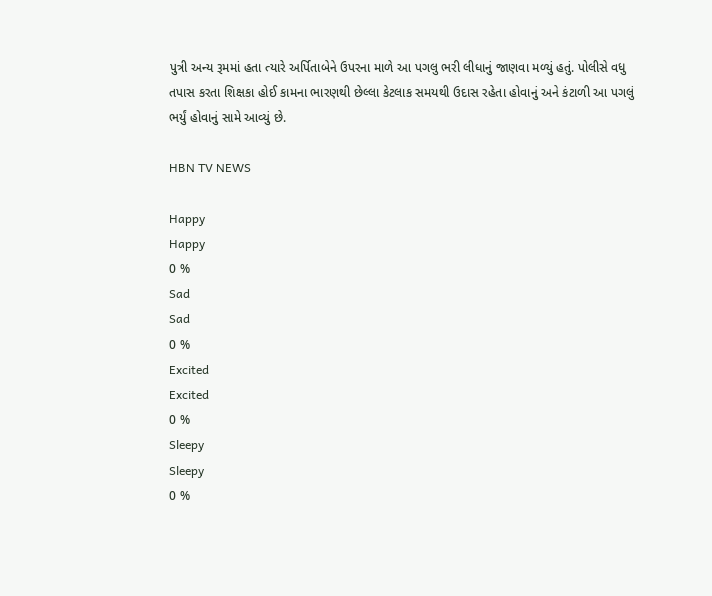પુત્રી અન્ય રૂમમાં હતા ત્યારે અર્પિતાબેને ઉપરના માળે આ પગલુ ભરી લીધાનું જાણવા મળ્યું હતું. પોલીસે વધુ તપાસ કરતા શિક્ષકા હોઈ કામના ભારણથી છેલ્લા કેટલાક સમયથી ઉદાસ રહેતા હોવાનું અને કંટાળી આ પગલું ભર્યું હોવાનું સામે આવ્યું છે.

HBN TV NEWS

Happy
Happy
0 %
Sad
Sad
0 %
Excited
Excited
0 %
Sleepy
Sleepy
0 %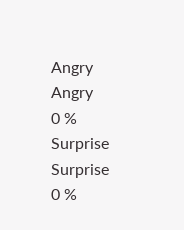Angry
Angry
0 %
Surprise
Surprise
0 %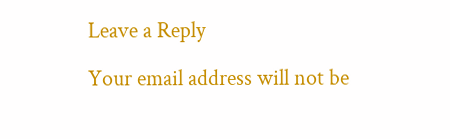Leave a Reply

Your email address will not be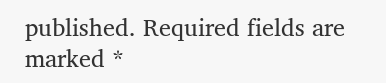published. Required fields are marked *